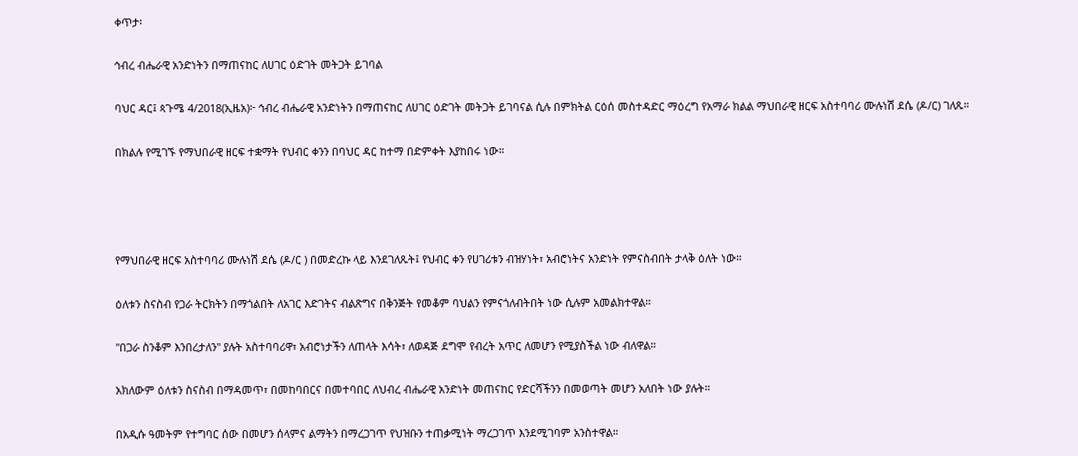ቀጥታ፡

ኅብረ ብሔራዊ አንድነትን በማጠናከር ለሀገር ዕድገት መትጋት ይገባል

ባህር ዳር፤ ጳጉሜ 4/2018(ኢዜአ)፦ ኅብረ ብሔራዊ አንድነትን በማጠናከር ለሀገር ዕድገት መትጋት ይገባናል ሲሉ በምክትል ርዕሰ መስተዳድር ማዕረግ የአማራ ክልል ማህበራዊ ዘርፍ አስተባባሪ ሙሉነሽ ደሴ (ዶ/ር) ገለጹ።

በክልሉ የሚገኙ የማህበራዊ ዘርፍ ተቋማት የህብር ቀንን በባህር ዳር ከተማ በድምቀት እያከበሩ ነው።




የማህበራዊ ዘርፍ አስተባባሪ ሙሉነሽ ደሴ (ዶ/ር ) በመድረኩ ላይ እንደገለጹት፤ የህብር ቀን የሀገሪቱን ብዝሃነት፣ አብሮነትና አንድነት የምናስብበት ታላቅ ዕለት ነው።

ዕለቱን ስናስብ የጋራ ትርክትን በማጎልበት ለአገር እድገትና ብልጽግና በቅንጅት የመቆም ባህልን የምናጎለብትበት ነው ሲሉም አመልክተዋል።

"በጋራ ስንቆም እንበረታለን" ያሉት አስተባባሪዋ፣ አብሮነታችን ለጠላት እሳት፣ ለወዳጅ ደግሞ የብረት አጥር ለመሆን የሚያስችል ነው ብለዋል።

አክለውም ዕለቱን ስናስብ በማዳመጥ፣ በመከባበርና በመተባበር ለህብረ ብሔራዊ አንድነት መጠናከር የድርሻችንን በመወጣት መሆን አለበት ነው ያሉት።

በአዲሱ ዓመትም የተግባር ሰው በመሆን ሰላምና ልማትን በማረጋገጥ የህዝቡን ተጠቃሚነት ማረጋገጥ እንደሚገባም አንስተዋል።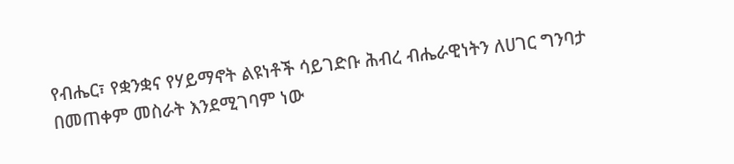የብሔር፣ የቋንቋና የሃይማኖት ልዩነቶች ሳይገድቡ ሕብረ ብሔራዊነትን ለሀገር ግንባታ በመጠቀም መስራት እንደሚገባም ነው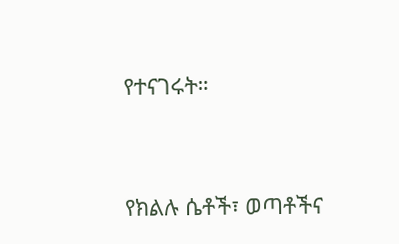የተናገሩት።




የክልሉ ሴቶች፣ ወጣቶችና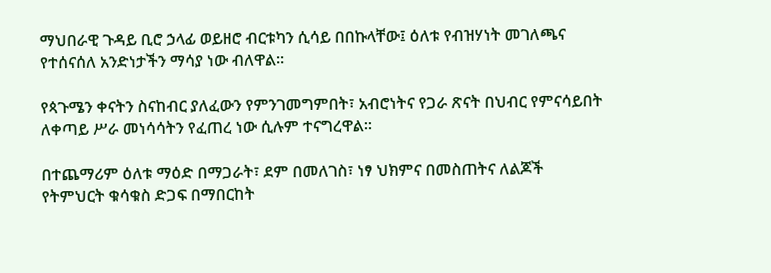ማህበራዊ ጉዳይ ቢሮ ኃላፊ ወይዘሮ ብርቱካን ሲሳይ በበኩላቸው፤ ዕለቱ የብዝሃነት መገለጫና የተሰናሰለ አንድነታችን ማሳያ ነው ብለዋል።

የጳጉሜን ቀናትን ስናከብር ያለፈውን የምንገመግምበት፣ አብሮነትና የጋራ ጽናት በህብር የምናሳይበት ለቀጣይ ሥራ መነሳሳትን የፈጠረ ነው ሲሉም ተናግረዋል።

በተጨማሪም ዕለቱ ማዕድ በማጋራት፣ ደም በመለገስ፣ ነፃ ህክምና በመስጠትና ለልጆች የትምህርት ቁሳቁስ ድጋፍ በማበርከት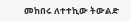መከበሩ ለተተኪው ትውልድ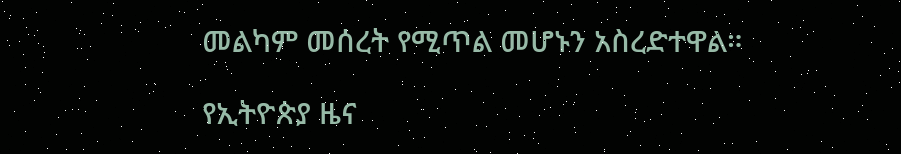መልካም መሰረት የሚጥል መሆኑን አስረድተዋል።

የኢትዮጵያ ዜና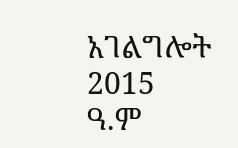አገልግሎት
2015
ዓ.ም